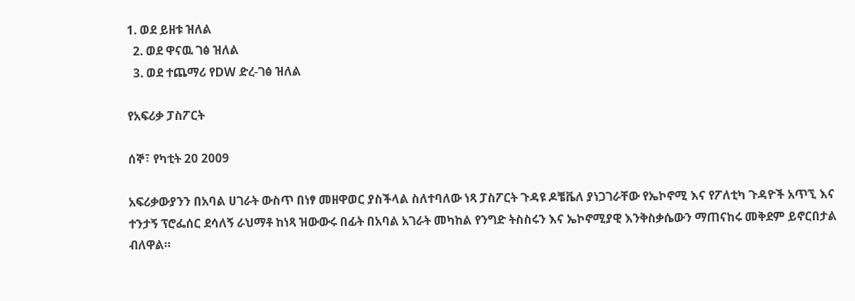1. ወደ ይዘቱ ዝለል
  2. ወደ ዋናዉ ገፅ ዝለል
  3. ወደ ተጨማሪ የDW ድረ-ገፅ ዝለል

የአፍሪቃ ፓስፖርት

ሰኞ፣ የካቲት 20 2009

አፍሪቃውያንን በአባል ሀገራት ውስጥ በነፃ መዘዋወር ያስችላል ስለተባለው ነጻ ፓስፖርት ጉዳዩ ዶቼቬለ ያነጋገራቸው የኤኮኖሚ እና የፖለቲካ ጉዳዮች አጥኚ እና ተንታኝ ፕሮፌሰር ደሳለኝ ራህማቶ ከነጻ ዝውውሩ በፊት በአባል አገራት መካከል የንግድ ትስስሩን እና ኤኮኖሚያዊ እንቅስቃሴውን ማጠናከሩ መቅደም ይኖርበታል ብለዋል።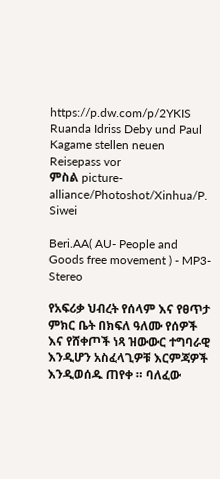https://p.dw.com/p/2YKIS
Ruanda Idriss Deby und Paul Kagame stellen neuen Reisepass vor
ምስል picture-alliance/Photoshot/Xinhua/P. Siwei

Beri.AA( AU- People and Goods free movement ) - MP3-Stereo

የአፍሪቃ ህብረት የሰላም እና የፀጥታ ምክር ቤት በክፍለ ዓለሙ የሰዎች እና የሸቀጦች ነጻ ዝውውር ተግባራዊ እንዲሆን አስፈላጊዎቹ እርምጃዎች እንዲወሰዱ ጠየቀ ። ባለፈው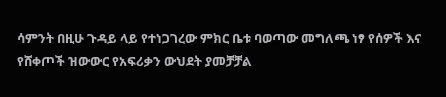ሳምንት በዚሁ ጉዳይ ላይ የተነጋገረው ምክር ቤቱ ባወጣው መግለጫ ነፃ የሰዎች እና የሸቀጦች ዝውውር የአፍሪቃን ውህደት ያመቻቻል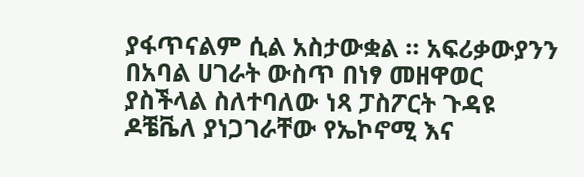ያፋጥናልም ሲል አስታውቋል ። አፍሪቃውያንን በአባል ሀገራት ውስጥ በነፃ መዘዋወር ያስችላል ስለተባለው ነጻ ፓስፖርት ጉዳዩ ዶቼቬለ ያነጋገራቸው የኤኮኖሚ እና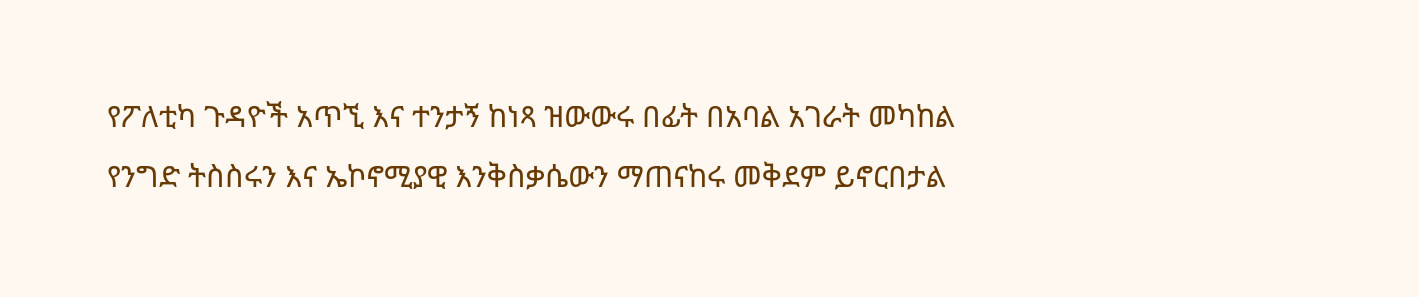የፖለቲካ ጉዳዮች አጥኚ እና ተንታኝ ከነጻ ዝውውሩ በፊት በአባል አገራት መካከል የንግድ ትስስሩን እና ኤኮኖሚያዊ እንቅስቃሴውን ማጠናከሩ መቅደም ይኖርበታል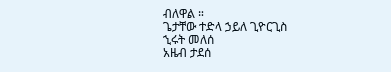ብለዋል ።
ጌታቸው ተድላ ኃይለ ጊዮርጊስ
ኂሩት መለሰ
አዜብ ታደሰ